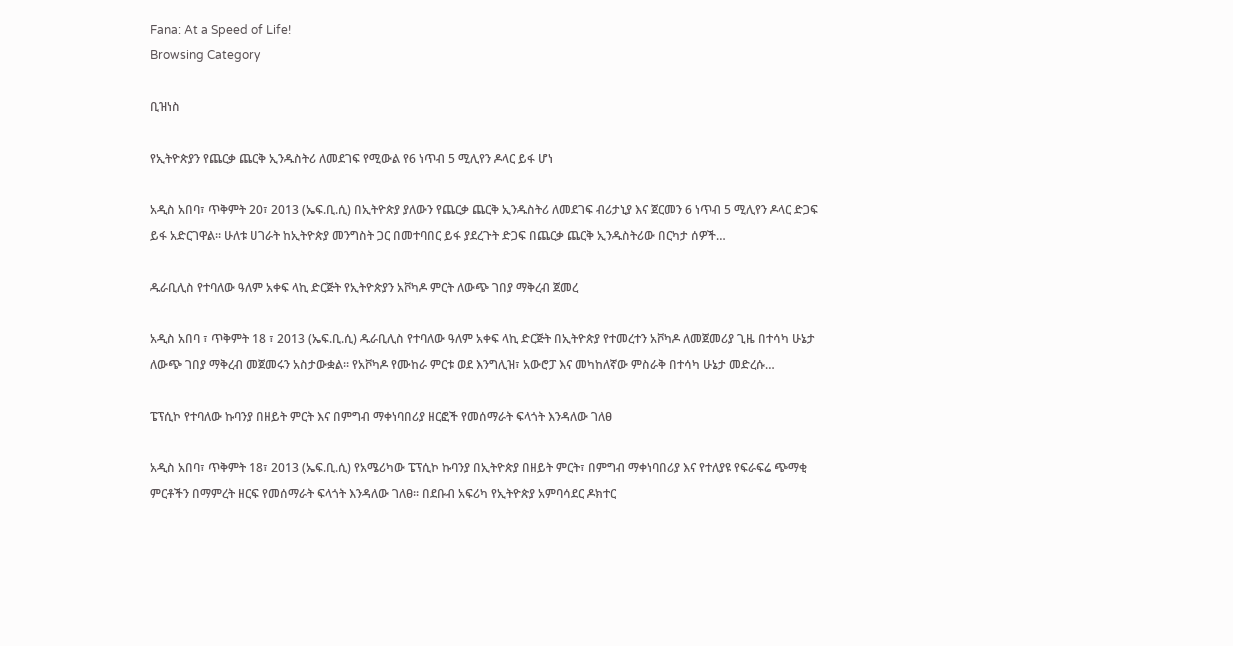Fana: At a Speed of Life!
Browsing Category

ቢዝነስ

የኢትዮጵያን የጨርቃ ጨርቅ ኢንዱስትሪ ለመደገፍ የሚውል የ6 ነጥብ 5 ሚሊየን ዶላር ይፋ ሆነ

አዲስ አበባ፣ ጥቅምት 20፣ 2013 (ኤፍ.ቢ.ሲ) በኢትዮጵያ ያለውን የጨርቃ ጨርቅ ኢንዱስትሪ ለመደገፍ ብሪታኒያ እና ጀርመን 6 ነጥብ 5 ሚሊየን ዶላር ድጋፍ ይፋ አድርገዋል። ሁለቱ ሀገራት ከኢትዮጵያ መንግስት ጋር በመተባበር ይፋ ያደረጉት ድጋፍ በጨርቃ ጨርቅ ኢንዱስትሪው በርካታ ሰዎች…

ዱራቢሊስ የተባለው ዓለም አቀፍ ላኪ ድርጅት የኢትዮጵያን አቮካዶ ምርት ለውጭ ገበያ ማቅረብ ጀመረ

አዲስ አበባ ፣ ጥቅምት 18 ፣ 2013 (ኤፍ.ቢ.ሲ) ዱራቢሊስ የተባለው ዓለም አቀፍ ላኪ ድርጅት በኢትዮጵያ የተመረተን አቮካዶ ለመጀመሪያ ጊዜ በተሳካ ሁኔታ ለውጭ ገበያ ማቅረብ መጀመሩን አስታውቋል። የአቮካዶ የሙከራ ምርቱ ወደ እንግሊዝ፣ አውሮፓ እና መካከለኛው ምስራቅ በተሳካ ሁኔታ መድረሱ…

ፔፕሲኮ የተባለው ኩባንያ በዘይት ምርት እና በምግብ ማቀነባበሪያ ዘርፎች የመሰማራት ፍላጎት እንዳለው ገለፀ

አዲስ አበባ፣ ጥቅምት 18፣ 2013 (ኤፍ.ቢ.ሲ) የአሜሪካው ፔፕሲኮ ኩባንያ በኢትዮጵያ በዘይት ምርት፣ በምግብ ማቀነባበሪያ እና የተለያዩ የፍራፍሬ ጭማቂ ምርቶችን በማምረት ዘርፍ የመሰማራት ፍላጎት እንዳለው ገለፀ፡፡ በደቡብ አፍሪካ የኢትዮጵያ አምባሳደር ዶክተር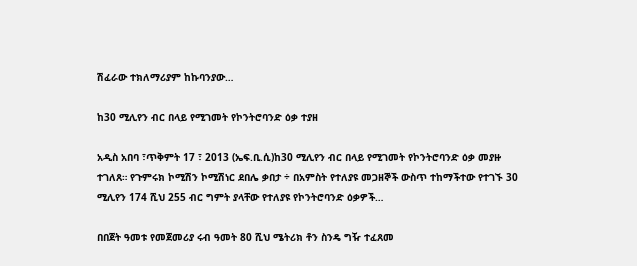ሽፈራው ተክለማሪያም ከኩባንያው…

ከ30 ሚሊየን ብር በላይ የሚገመት የኮንትሮባንድ ዕቃ ተያዘ

አዲስ አበባ ፣ጥቅምት 17 ፣ 2013 (ኤፍ.ቢ.ሲ)ከ30 ሚሊየን ብር በላይ የሚገመት የኮንትሮባንድ ዕቃ መያዙ ተገለጸ። የጉምሩክ ኮሚሽን ኮሚሽነር ደበሌ ቃበታ ÷ በአምስት የተለያዩ መጋዘኞች ውስጥ ተከማችተው የተገኙ 30 ሚሊየን 174 ሺህ 255 ብር ግምት ያላቸው የተለያዩ የኮንትሮባንድ ዕቃዎች…

በበጀት ዓመቱ የመጀመሪያ ሩብ ዓመት 80 ሺህ ሜትሪክ ቶን ስንዴ ግዥ ተፈጸመ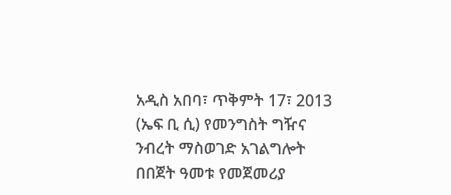አዲስ አበባ፣ ጥቅምት 17፣ 2013 (ኤፍ ቢ ሲ) የመንግስት ግዥና ንብረት ማስወገድ አገልግሎት በበጀት ዓመቱ የመጀመሪያ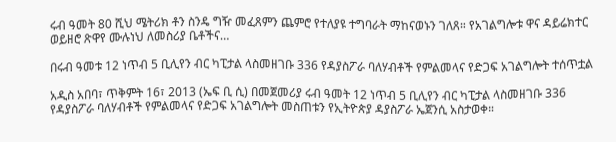ሩብ ዓመት 80 ሺህ ሜትሪክ ቶን ስንዴ ግዥ መፈጸምን ጨምሮ የተለያዩ ተግባራት ማከናወኑን ገለጸ። የአገልግሎቱ ዋና ዳይሬክተር ወይዘሮ ጽዋየ ሙሉነህ ለመስሪያ ቤቶችና…

በሩብ ዓመቱ 12 ነጥብ 5 ቢሊየን ብር ካፒታል ላስመዘገቡ 336 የዳያስፖራ ባለሃብቶች የምልመላና የድጋፍ አገልግሎት ተሰጥቷል

አዲስ አበባ፣ ጥቅምት 16፣ 2013 (ኤፍ ቢ ሲ) በመጀመሪያ ሩብ ዓመት 12 ነጥብ 5 ቢሊየን ብር ካፒታል ላስመዘገቡ 336 የዳያስፖራ ባለሃብቶች የምልመላና የድጋፍ አገልግሎት መስጠቱን የኢትዮጵያ ዳያስፖራ ኤጀንሲ አስታወቀ።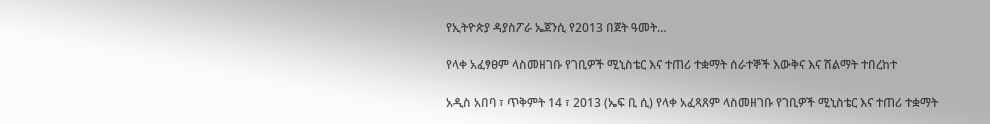የኢትዮጵያ ዳያስፖራ ኤጀንሲ የ2013 በጀት ዓመት…

የላቀ አፈፃፀም ላስመዘገቡ የገቢዎች ሚኒስቴር እና ተጠሪ ተቋማት ሰራተኞች እውቅና እና ሽልማት ተበረከተ

አዲስ አበባ ፣ ጥቅምት 14 ፣ 2013 (ኤፍ ቢ ሲ) የላቀ አፈጻጸም ላስመዘገቡ የገቢዎች ሚኒስቴር እና ተጠሪ ተቋማት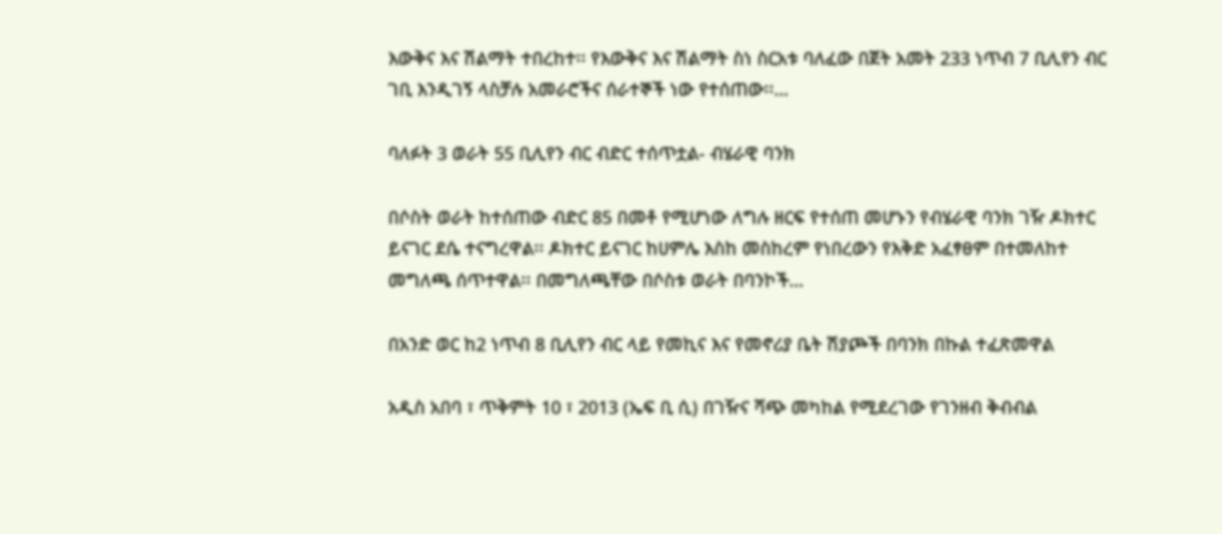እውቅና እና ሽልማት ተበረከተ፡፡ የእውቅና እና ሽልማት ስነ ስርአቱ ባለፈው በጀት አመት 233 ነጥብ 7 ቢሊየን ብር ገቢ እንዲገኝ ላስቻሉ አመራሮችና ሰራተኞች ነው የተሰጠው፡፡…

ባለፉት 3 ወራት 55 ቢሊየን ብር ብድር ተሰጥቷል- ብሄራዊ ባንክ

በሶስት ወራት ከተሰጠው ብድር 85 በመቶ የሚሆነው ለግሉ ዘርፍ የተሰጠ መሆኑን የብሄራዊ ባንክ ገዥ ዶክተር ይናገር ደሴ ተናግረዋል፡፡ ዶክተር ይናገር ከሀምሌ እስከ መስከረም የነበረውን የእቅድ አፈፃፀም በተመለከተ መግለጫ ሰጥተዋል፡፡ በመግለጫቸው በሶስቱ ወራት በባንኮች…

በአንድ ወር ከ2 ነጥብ 8 ቢሊየን ብር ላይ የመኪና እና የመኖሪያ ቤት ሽያጮች በባንክ በኩል ተፈጽመዋል

አዲስ አበባ ፣ ጥቅምት 10 ፣ 2013 (ኤፍ ቢ ሲ) በገዥና ሻጭ መካከል የሚደረገው የገንዘብ ቅብብል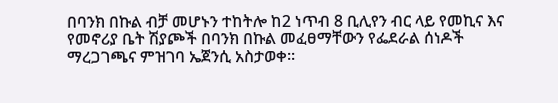በባንክ በኩል ብቻ መሆኑን ተከትሎ ከ2 ነጥብ 8 ቢሊየን ብር ላይ የመኪና እና የመኖሪያ ቤት ሽያጮች በባንክ በኩል መፈፀማቸውን የፌደራል ሰነዶች ማረጋገጫና ምዝገባ ኤጀንሲ አስታወቀ፡፡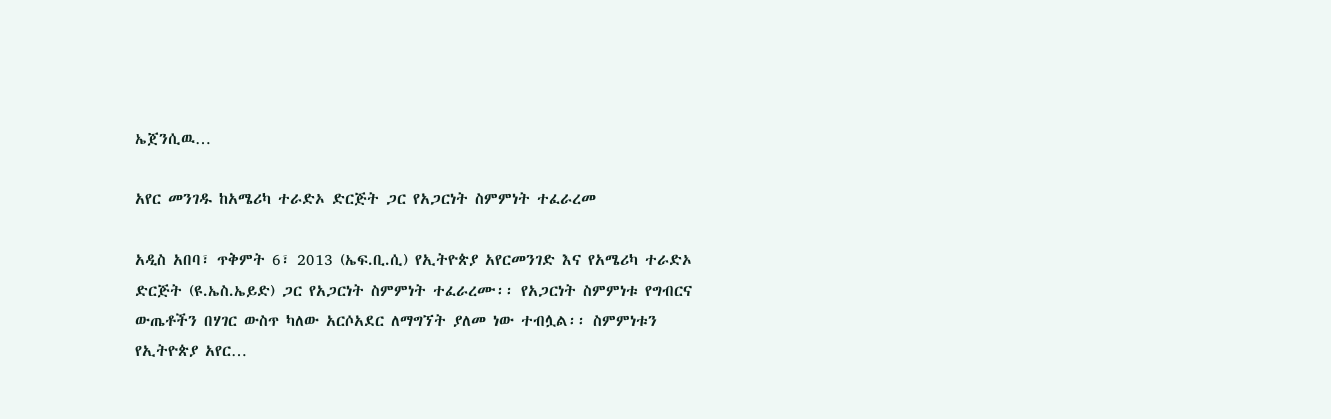ኤጀንሲዉ…

አየር መንገዱ ከአሜሪካ ተራድኦ ድርጅት ጋር የአጋርነት ስምምነት ተፈራረመ

አዲስ አበባ፣ ጥቅምት 6፣ 2013 (ኤፍ.ቢ.ሲ) የኢትዮጵያ አየርመንገድ እና የአሜሪካ ተራድኦ ድርጅት (ዩ.ኤስ.ኤይድ) ጋር የአጋርነት ስምምነት ተፈራረሙ፡፡ የአጋርነት ስምምነቱ የግብርና ውጤቶችን በሃገር ውስጥ ካለው አርሶአደር ለማግኘት ያለመ ነው ተብሏል፡፡ ስምምነቱን የኢትዮጵያ አየር…